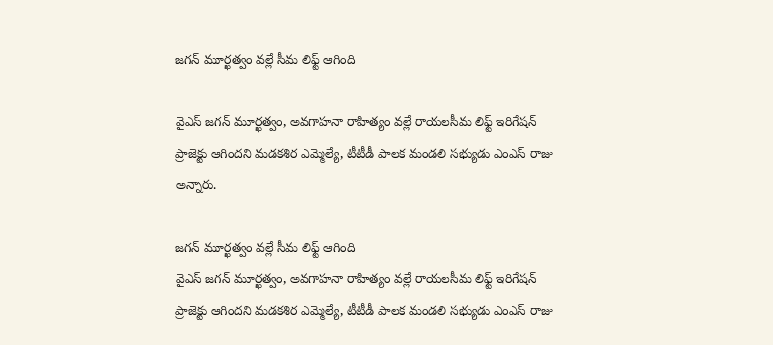జగన్‌ మూర్ఖత్వం వల్లే సీమ లిఫ్ట్‌ ఆగింది

వైఎస్‌ జగన్‌ మూర్ఖత్వం, అవగాహనా రాహిత్యం వల్లే రాయలసీమ లిఫ్ట్‌ ఇరిగేషన్‌ ప్రాజెక్టు ఆగిందని మడకశిర ఎమ్మెల్యే, టీటీడీ పాలక మండలి సభ్యుడు ఎంఎస్‌ రాజు అన్నారు.

జగన్‌ మూర్ఖత్వం వల్లే సీమ లిఫ్ట్‌ ఆగింది
వైఎస్‌ జగన్‌ మూర్ఖత్వం, అవగాహనా రాహిత్యం వల్లే రాయలసీమ లిఫ్ట్‌ ఇరిగేషన్‌ ప్రాజెక్టు ఆగిందని మడకశిర ఎమ్మెల్యే, టీటీడీ పాలక మండలి సభ్యుడు ఎంఎస్‌ రాజు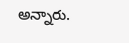అన్నారు.